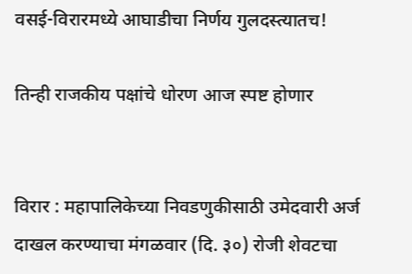वसई-विरारमध्ये आघाडीचा निर्णय गुलदस्त्यातच!

तिन्ही राजकीय पक्षांचे धोरण आज स्पष्ट होणार


विरार : महापालिकेच्या निवडणुकीसाठी उमेदवारी अर्ज दाखल करण्याचा मंगळवार (दि. ३०) रोजी शेवटचा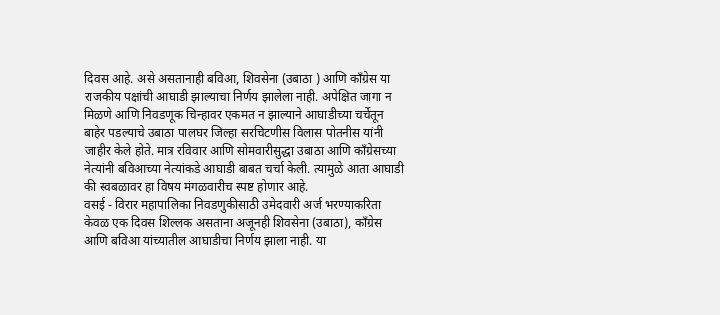दिवस आहे. असे असतानाही बविआ, शिवसेना (उबाठा ) आणि काँग्रेस या राजकीय पक्षांची आघाडी झाल्याचा निर्णय झालेला नाही. अपेक्षित जागा न मिळणे आणि निवडणूक चिन्हावर एकमत न झाल्याने आघाडीच्या चर्चेतून बाहेर पडल्याचे उबाठा पालघर जिल्हा सरचिटणीस विलास पोतनीस यांनी जाहीर केले होते. मात्र रविवार आणि सोमवारीसुद्धा उबाठा आणि काँग्रेसच्या नेत्यांनी बविआच्या नेत्यांकडे आघाडी बाबत चर्चा केली. त्यामुळे आता आघाडी की स्वबळावर हा विषय मंगळवारीच स्पष्ट होणार आहे.
वसई - विरार महापालिका निवडणुकीसाठी उमेदवारी अर्ज भरण्याकरिता केवळ एक दिवस शिल्लक असताना अजूनही शिवसेना (उबाठा), काँग्रेस आणि बविआ यांच्यातील आघाडीचा निर्णय झाला नाही. या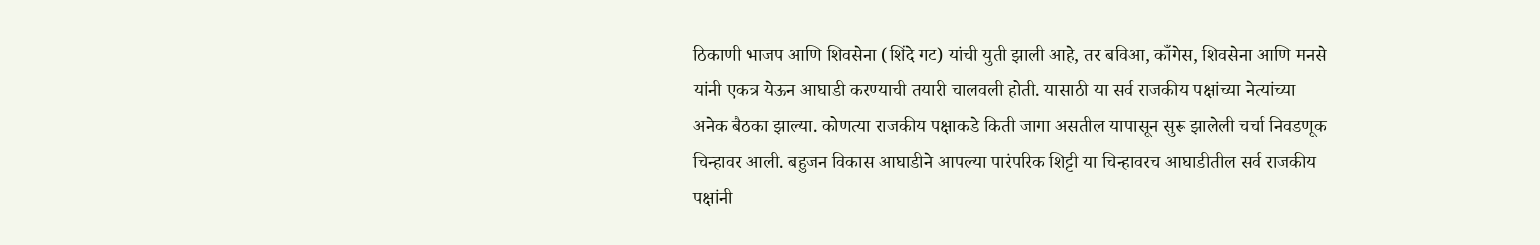ठिकाणी भाजप आणि शिवसेना (शिंदे गट) यांची युती झाली आहे, तर बविआ, काँगेस, शिवसेना आणि मनसे यांनी एकत्र येऊन आघाडी करण्याची तयारी चालवली होती. यासाठी या सर्व राजकीय पक्षांच्या नेत्यांच्या अनेक बैठका झाल्या. कोणत्या राजकीय पक्षाकडे किती जागा असतील यापासून सुरू झालेली चर्चा निवडणूक चिन्हावर आली. बहुजन विकास आघाडीने आपल्या पारंपरिक शिट्टी या चिन्हावरच आघाडीतील सर्व राजकीय पक्षांनी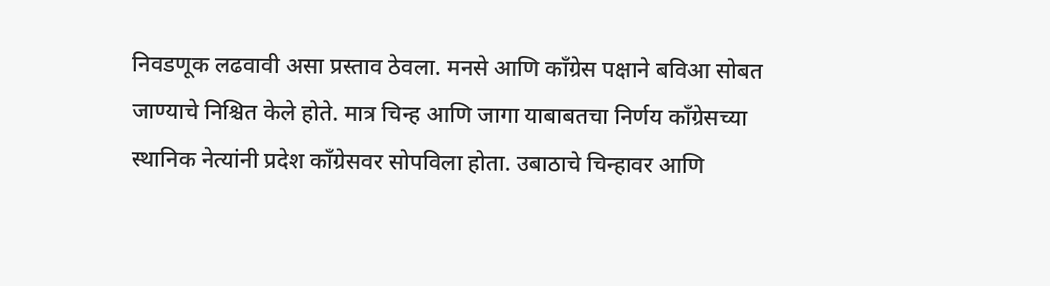निवडणूक लढवावी असा प्रस्ताव ठेवला. मनसे आणि काँग्रेस पक्षाने बविआ सोबत जाण्याचे निश्चित केले होते. मात्र चिन्ह आणि जागा याबाबतचा निर्णय काँग्रेसच्या स्थानिक नेत्यांनी प्रदेश काँग्रेसवर सोपविला होता. उबाठाचे चिन्हावर आणि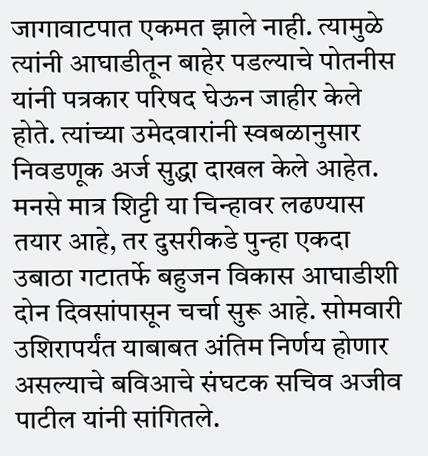जागावाटपात एकमत झाले नाही. त्यामुळे त्यांनी आघाडीतून बाहेर पडल्याचे पोतनीस यांनी पत्रकार परिषद घेऊन जाहीर केले होते. त्यांच्या उमेदवारांनी स्वबळानुसार निवडणूक अर्ज सुद्धा दाखल केले आहेत. मनसे मात्र शिट्टी या चिन्हावर लढण्यास तयार आहे, तर दुसरीकडे पुन्हा एकदा उबाठा गटातर्फे बहुजन विकास आघाडीशी दोन दिवसांपासून चर्चा सुरू आहे. सोमवारी उशिरापर्यंत याबाबत अंतिम निर्णय होणार असल्याचे बविआचे संघटक सचिव अजीव पाटील यांनी सांगितले.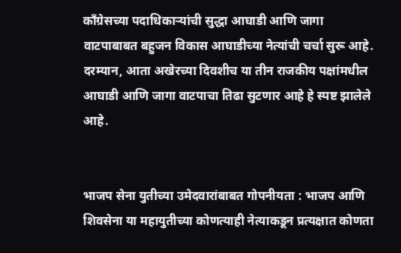काँग्रेसच्या पदाधिकाऱ्यांची सुद्धा आघाडी आणि जागा वाटपाबाबत बहुजन विकास आघाडीच्या नेत्यांची चर्चा सुरू आहे. दरम्यान, आता अखेरच्या दिवशीच या तीन राजकीय पक्षांमधील आघाडी आणि जागा वाटपाचा तिढा सुटणार आहे हे स्पष्ट झालेले आहे.


भाजप सेना युतीच्या उमेदवारांबाबत गोपनीयता : भाजप आणि शिवसेना या महायुतीच्या कोणत्याही नेत्याकडून प्रत्यक्षात कोणता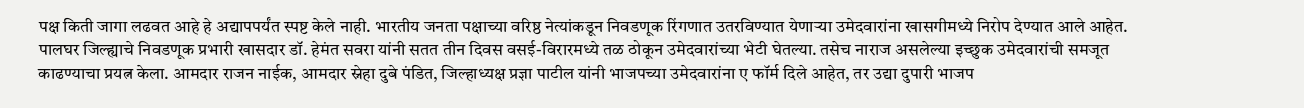पक्ष किती जागा लढवत आहे हे अद्यापपर्यंत स्पष्ट केले नाही. भारतीय जनता पक्षाच्या वरिष्ठ नेत्यांकडून निवडणूक रिंगणात उतरविण्यात येणाऱ्या उमेदवारांना खासगीमध्ये निरोप देण्यात आले आहेत. पालघर जिल्ह्याचे निवडणूक प्रभारी खासदार डॉ. हेमंत सवरा यांनी सतत तीन दिवस वसई-विरारमध्ये तळ ठोकून उमेदवारांच्या भेटी घेतल्या. तसेच नाराज असलेल्या इच्छुक उमेदवारांची समजूत काढण्याचा प्रयत्न केला. आमदार राजन नाईक, आमदार स्नेहा दुबे पंडित, जिल्हाध्यक्ष प्रज्ञा पाटील यांनी भाजपच्या उमेदवारांना ए फॉर्म दिले आहेत, तर उद्या दुपारी भाजप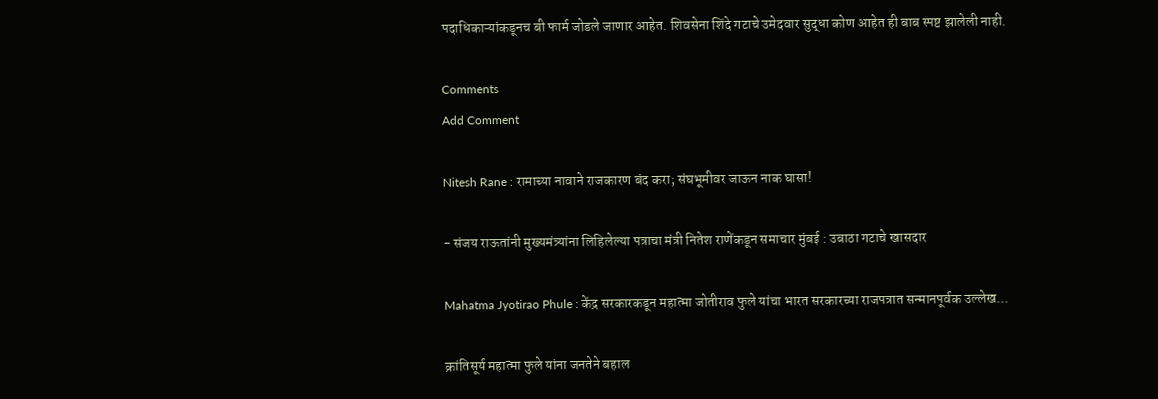पदाधिकाऱ्यांकडूनच बी फार्म जोडले जाणार आहेत. शिवसेना शिंदे गटाचे उमेदवार सुद्धा कोण आहेत ही बाब स्पष्ट झालेली नाही.

Comments
Add Comment

Nitesh Rane : रामाच्या नावाने राजकारण बंद करा; संघभूमीवर जाऊन नाक घासा!

- संजय राऊतांनी मुख्यमंत्र्यांना लिहिलेल्या पत्राचा मंत्री नितेश राणेंकडून समाचार मुंबई : उबाठा गटाचे खासदार

Mahatma Jyotirao Phule : केंद्र सरकारकडून महात्मा जोतीराव फुले यांचा भारत सरकारच्या राजपत्रात सन्मानपूर्वक उल्लेख...

क्रांतिसूर्य महात्मा फुले यांना जनतेने बहाल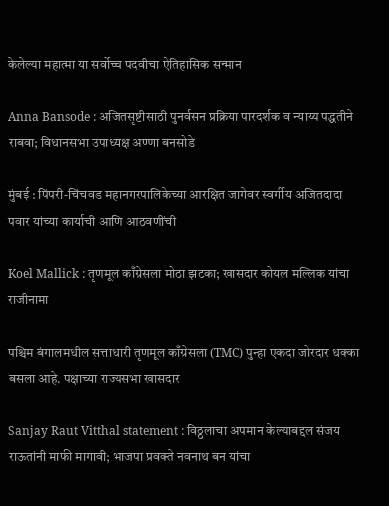केलेल्या महात्मा या सर्वोच्च पदवीचा ऐतिहासिक सन्मान

Anna Bansode : अजितसृष्टीसाठी पुनर्वसन प्रक्रिया पारदर्शक व न्याय्य पद्धतीने राबवा; विधानसभा उपाध्यक्ष अण्णा बनसोडे

मुंबई : पिंपरी-चिंचवड महानगरपालिकेच्या आरक्षित जागेवर स्वर्गीय अजितदादा पवार यांच्या कार्याची आणि आठवणींची

Koel Mallick : तृणमूल काँग्रेसला मोठा झटका; खासदार कोयल मल्लिक यांचा राजीनामा

पश्चिम बंगालमधील सत्ताधारी तृणमूल काँग्रेसला (TMC) पुन्हा एकदा जोरदार धक्का बसला आहे. पक्षाच्या राज्यसभा खासदार

Sanjay Raut Vitthal statement : विठ्ठलाचा अपमान केल्याबद्दल संजय राऊतांनी माफी मागावी; भाजपा प्रवक्ते नवनाथ बन यांचा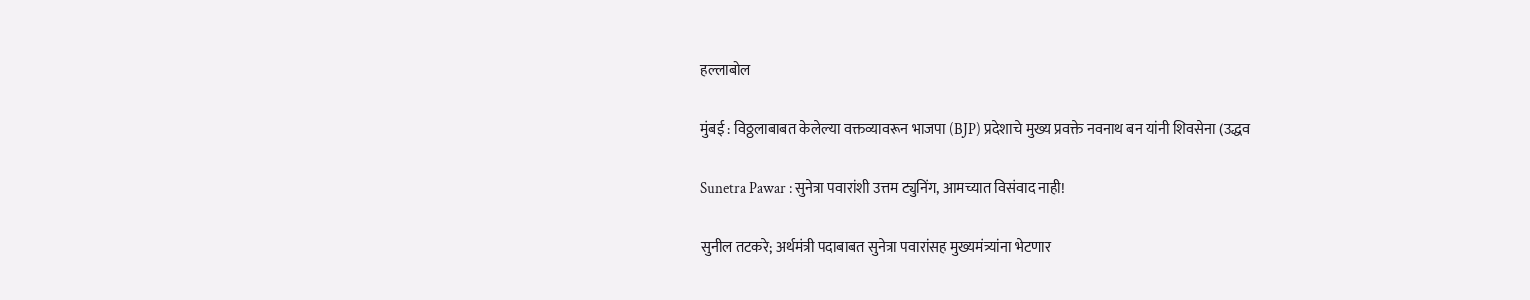हल्लाबोल

मुंबई : विठ्ठलाबाबत केलेल्या वक्तव्यावरून भाजपा (BJP) प्रदेशाचे मुख्य प्रवक्ते नवनाथ बन यांनी शिवसेना (उद्धव

Sunetra Pawar : सुनेत्रा पवारांशी उत्तम ट्युनिंग, आमच्यात विसंवाद नाही!

सुनील तटकरे; अर्थमंत्री पदाबाबत सुनेत्रा पवारांसह मुख्यमंत्र्यांना भेटणार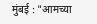मुंबई : "आमच्या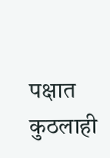पक्षात कुठलाही